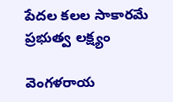పేదల కలల సాకారమే ప్రభుత్వ లక్ష్యం

వెంగళరాయ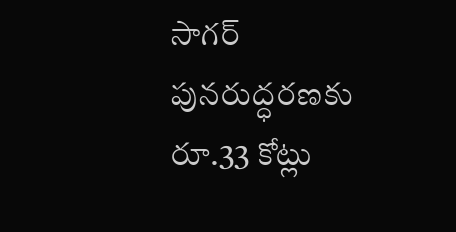సాగర్ పునరుద్ధరణకు రూ.33 కోట్లు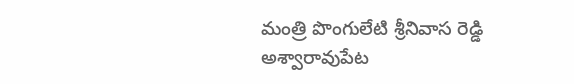మంత్రి పొంగులేటి శ్రీనివాస రెడ్డి అశ్వారావుపేట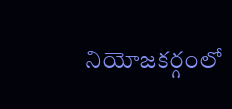నియోజకర్గంలో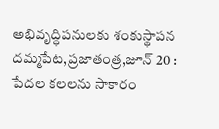అభివృద్ధిపనులకు శంకుస్థాపన దమ్మపేట,ప్రజాతంత్ర,జూన్ 20 : పేదల కలలను సాకారం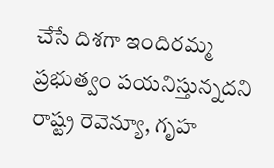చేసే దిశగా ఇందిరమ్మ ప్రభుత్వం పయనిస్తున్నదని రాష్ట్ర రెవెన్యూ, గృహ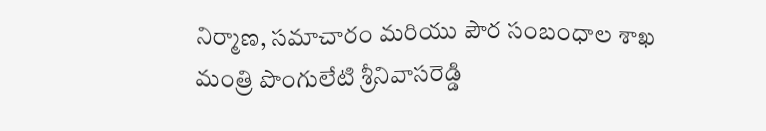నిర్మాణ, సమాచారం మరియు పౌర సంబంధాల శాఖ మంత్రి పొంగులేటి శ్రీనివాసరెడ్డి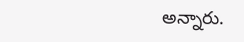అన్నారు.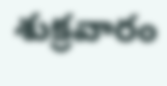శుక్రవారం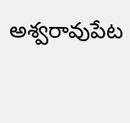అశ్వరావుపేట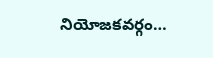నియోజకవర్గం…